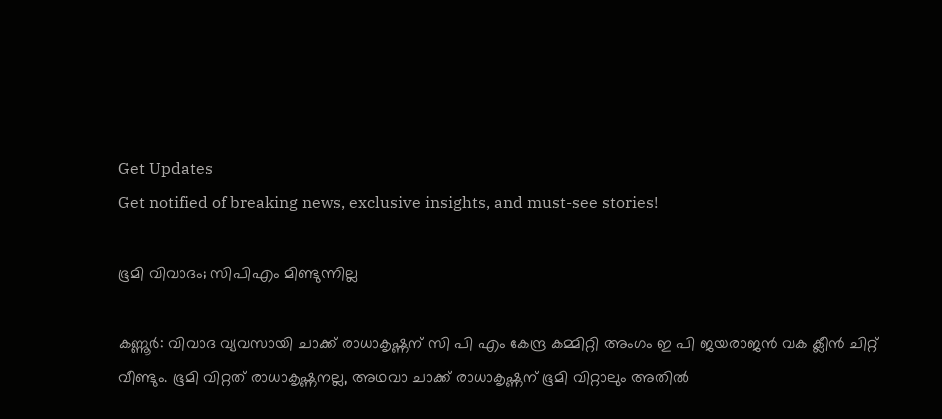Get Updates
Get notified of breaking news, exclusive insights, and must-see stories!

ഭൂമി വിവാദം; സിപിഎം മിണ്ടുന്നില്ല

കണ്ണൂര്‍: വിവാദ വ്യവസായി ചാക്ക് രാധാകൃഷ്ണന് സി പി എം കേന്ദ്ര കമ്മിറ്റി അംഗം ഇ പി ജയരാജന്‍ വക ക്ലീന്‍ ചിറ്റ് വീണ്ടും. ഭൂമി വിറ്റത് രാധാകൃഷ്ണനല്ല, അഥവാ ചാക്ക് രാധാകൃഷ്ണന് ഭൂമി വിറ്റാലും അതില്‍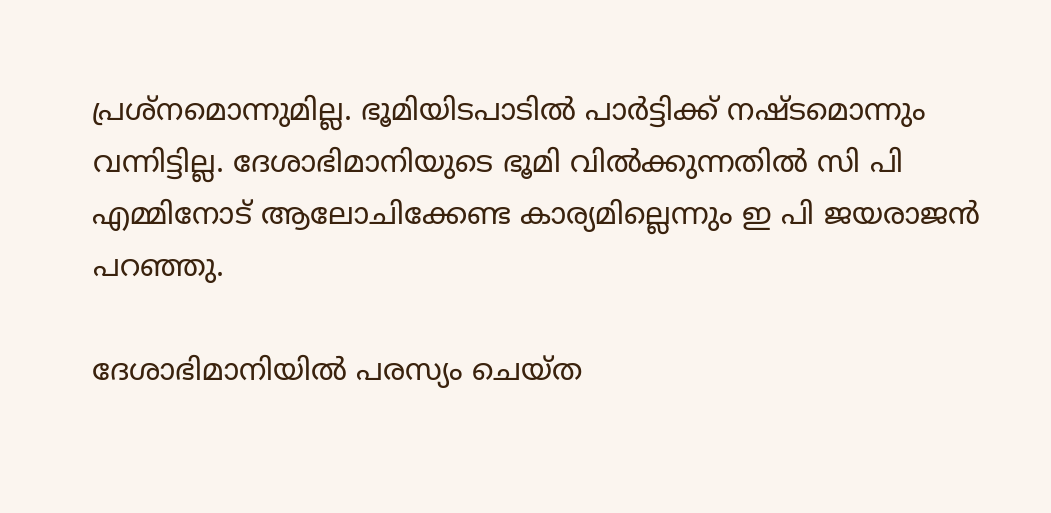പ്രശ്‌നമൊന്നുമില്ല. ഭൂമിയിടപാടില്‍ പാര്‍ട്ടിക്ക് നഷ്ടമൊന്നും വന്നിട്ടില്ല. ദേശാഭിമാനിയുടെ ഭൂമി വില്‍ക്കുന്നതില്‍ സി പി എമ്മിനോട് ആലോചിക്കേണ്ട കാര്യമില്ലെന്നും ഇ പി ജയരാജന്‍ പറഞ്ഞു.

ദേശാഭിമാനിയില്‍ പരസ്യം ചെയ്ത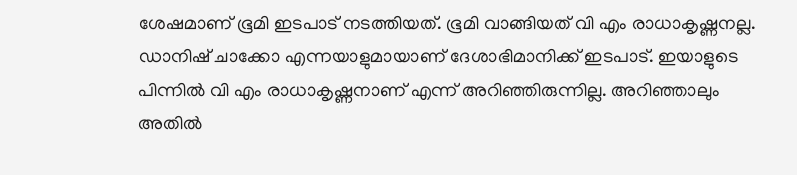ശേഷമാണ് ഭൂമി ഇടപാട് നടത്തിയത്. ഭൂമി വാങ്ങിയത് വി എം രാധാകൃഷ്ണനല്ല. ഡാനിഷ് ചാക്കോ എന്നയാളുമായാണ് ദേശാഭിമാനിക്ക് ഇടപാട്. ഇയാളുടെ പിന്നില്‍ വി എം രാധാകൃഷ്ണനാണ് എന്ന് അറിഞ്ഞിരുന്നില്ല. അറിഞ്ഞാലും അതില്‍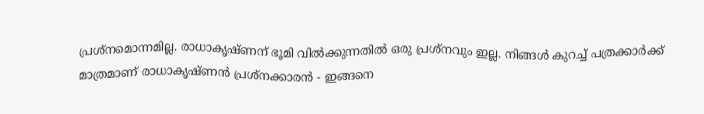പ്രശ്‌നമൊന്നമില്ല. രാധാകൃഷ്ണന് ഭൂമി വില്‍ക്കുന്നതില്‍ ഒരു പ്രശ്‌നവും ഇല്ല. നിങ്ങള്‍ കുറച്ച് പത്രക്കാര്‍ക്ക് മാത്രമാണ് രാധാകൃഷ്ണന്‍ പ്രശ്‌നക്കാരന്‍ - ഇങ്ങനെ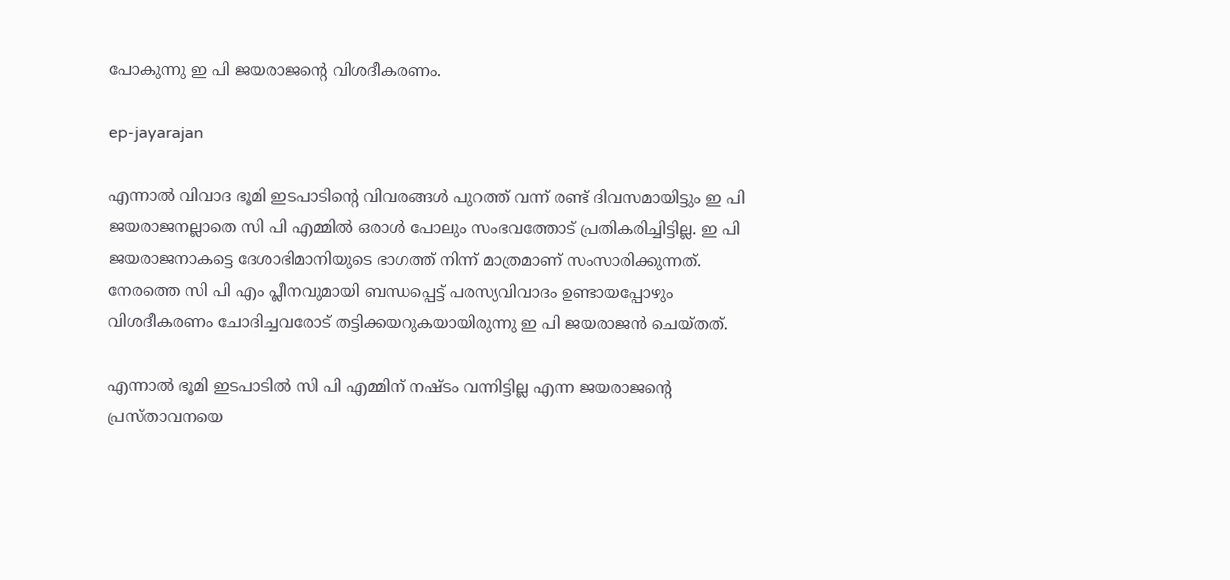പോകുന്നു ഇ പി ജയരാജന്റെ വിശദീകരണം.

ep-jayarajan

എന്നാല്‍ വിവാദ ഭൂമി ഇടപാടിന്റെ വിവരങ്ങള്‍ പുറത്ത് വന്ന് രണ്ട് ദിവസമായിട്ടും ഇ പി ജയരാജനല്ലാതെ സി പി എമ്മില്‍ ഒരാള്‍ പോലും സംഭവത്തോട് പ്രതികരിച്ചിട്ടില്ല. ഇ പി ജയരാജനാകട്ടെ ദേശാഭിമാനിയുടെ ഭാഗത്ത് നിന്ന് മാത്രമാണ് സംസാരിക്കുന്നത്. നേരത്തെ സി പി എം പ്ലീനവുമായി ബന്ധപ്പെട്ട് പരസ്യവിവാദം ഉണ്ടായപ്പോഴും വിശദീകരണം ചോദിച്ചവരോട് തട്ടിക്കയറുകയായിരുന്നു ഇ പി ജയരാജന്‍ ചെയ്തത്.

എന്നാല്‍ ഭൂമി ഇടപാടില്‍ സി പി എമ്മിന് നഷ്ടം വന്നിട്ടില്ല എന്ന ജയരാജന്റെ പ്രസ്താവനയെ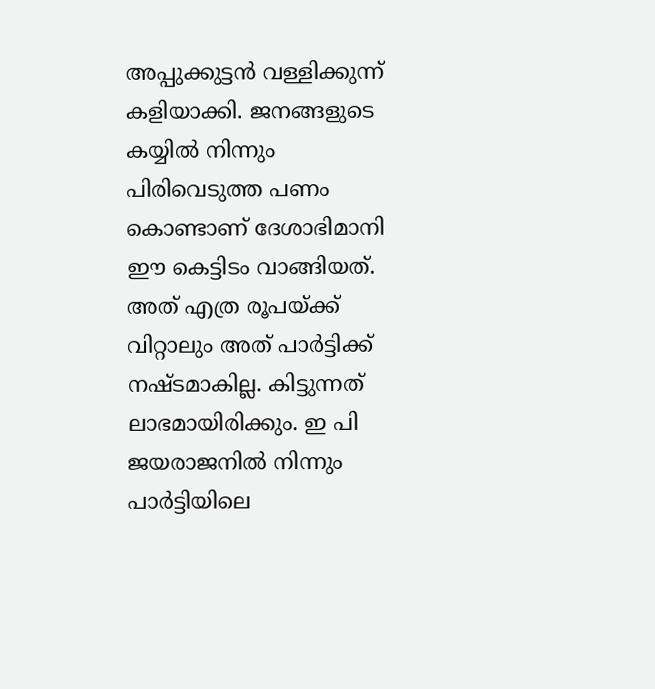അപ്പുക്കുട്ടന്‍ വള്ളിക്കുന്ന് കളിയാക്കി. ജനങ്ങളുടെ കയ്യില്‍ നിന്നും പിരിവെടുത്ത പണം കൊണ്ടാണ് ദേശാഭിമാനി ഈ കെട്ടിടം വാങ്ങിയത്. അത് എത്ര രൂപയ്ക്ക് വിറ്റാലും അത് പാര്‍ട്ടിക്ക് നഷ്ടമാകില്ല. കിട്ടുന്നത് ലാഭമായിരിക്കും. ഇ പി ജയരാജനില്‍ നിന്നും പാര്‍ട്ടിയിലെ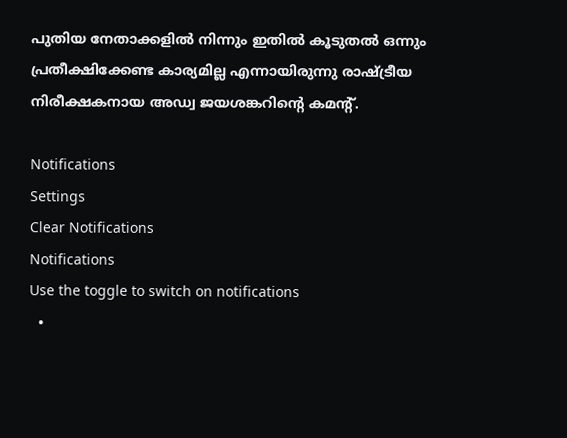പുതിയ നേതാക്കളില്‍ നിന്നും ഇതില്‍ കൂടുതല്‍ ഒന്നും പ്രതീക്ഷിക്കേണ്ട കാര്യമില്ല എന്നായിരുന്നു രാഷ്ട്രീയ നിരീക്ഷകനായ അഡ്വ ജയശങ്കറിന്റെ കമന്റ്.

Notifications
Settings
Clear Notifications
Notifications
Use the toggle to switch on notifications
  •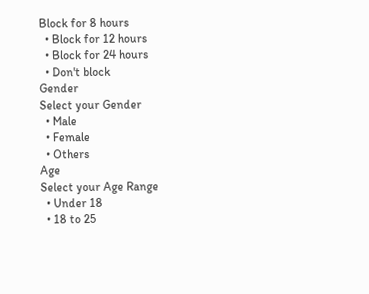Block for 8 hours
  • Block for 12 hours
  • Block for 24 hours
  • Don't block
Gender
Select your Gender
  • Male
  • Female
  • Others
Age
Select your Age Range
  • Under 18
  • 18 to 25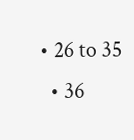• 26 to 35
  • 36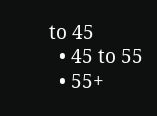to 45
  • 45 to 55
  • 55+